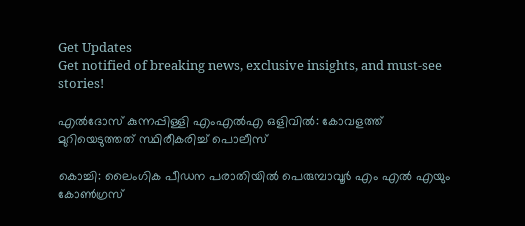Get Updates
Get notified of breaking news, exclusive insights, and must-see stories!

എല്‍ദോസ് കുന്നപ്പിള്ളി എംഎല്‍എ ഒളിവില്‍: കോവളത്ത് മുറിയെടുത്തത് സ്ഥിരീകരിച്ച് പൊലീസ്

കൊച്ചി: ലൈംഗിക പീഡന പരാതിയില്‍ പെരുമ്പാവൂർ എം എല്‍ എയും കോണ്‍ഗ്രസ്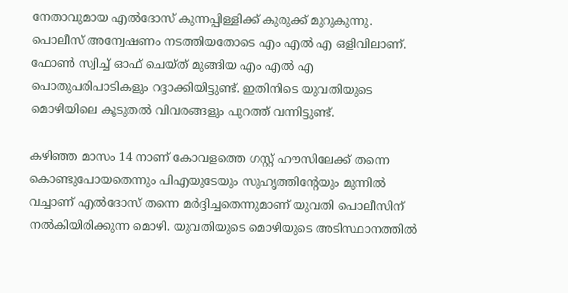നേതാവുമായ എല്‍ദോസ് കുന്നപ്പിള്ളിക്ക് കുരുക്ക് മുറുകുന്നു. പൊലീസ് അന്വേഷണം നടത്തിയതോടെ എം എല്‍ എ ഒളിവിലാണ്. ഫോണ്‍ സ്വിച്ച് ഓഫ് ചെയ്ത് മുങ്ങിയ എം എല്‍ എ പൊതുപരിപാടികളും റദ്ദാക്കിയിട്ടുണ്ട്. ഇതിനിടെ യുവതിയുടെ മൊഴിയിലെ കൂടുതൽ വിവരങ്ങളും പുറത്ത് വന്നിട്ടുണ്ട്.

കഴിഞ്ഞ മാസം 14 നാണ് കോവളത്തെ ഗസ്റ്റ് ഹൗസിലേക്ക് തന്നെ കൊണ്ടുപോയതെന്നും പിഎയുടേയും സുഹൃത്തിന്റേയും മുന്നിൽ വച്ചാണ് എൽദോസ് തന്നെ മർദ്ദിച്ചതെന്നുമാണ് യുവതി പൊലീസിന് നല്‍കിയിരിക്കുന്ന മൊഴി. യുവതിയുടെ മൊഴിയുടെ അടിസ്ഥാനത്തില്‍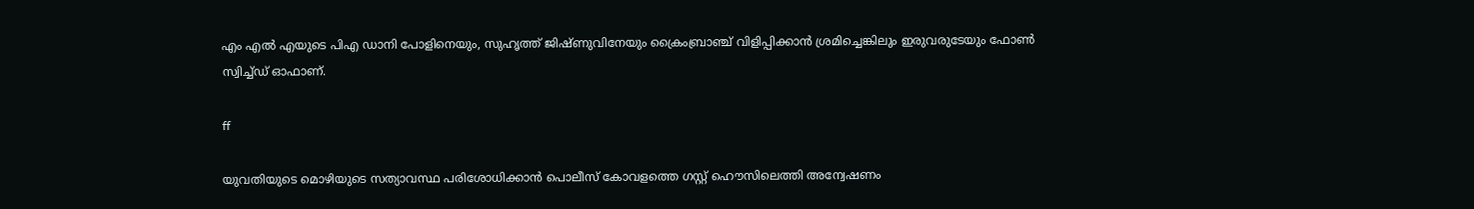എം എൽ എയുടെ പിഎ ഡാനി പോളിനെയും, സുഹൃത്ത് ജിഷ്ണുവിനേയും ക്രൈംബ്രാഞ്ച് വിളിപ്പിക്കാന്‍ ശ്രമിച്ചെങ്കിലും ഇരുവരുടേയും ഫോണ്‍ സ്വിച്ച്ഡ് ഓഫാണ്.

ff

യുവതിയുടെ മൊഴിയുടെ സത്യാവസ്ഥ പരിശോധിക്കാന്‍ പൊലീസ് കോവളത്തെ ഗസ്റ്റ് ഹൌസിലെത്തി അന്വേഷണം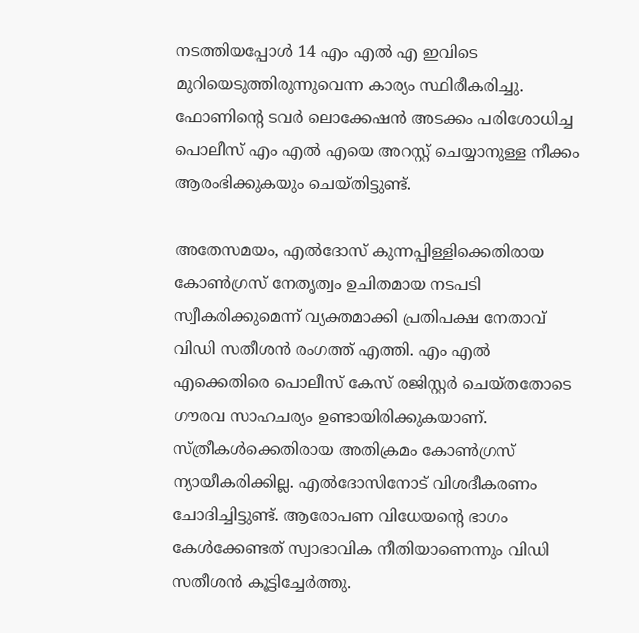നടത്തിയപ്പോള്‍ 14 എം എല്‍ എ ഇവിടെ മുറിയെടുത്തിരുന്നുവെന്ന കാര്യം സ്ഥിരീകരിച്ചു. ഫോണിന്റെ ടവർ ലൊക്കേഷന്‍ അടക്കം പരിശോധിച്ച പൊലീസ് എം എല്‍ എയെ അറസ്റ്റ് ചെയ്യാനുള്ള നീക്കം ആരംഭിക്കുകയും ചെയ്തിട്ടുണ്ട്.

അതേസമയം, എല്‍ദോസ് കുന്നപ്പിള്ളിക്കെതിരായ കോണ്‍ഗ്രസ് നേതൃത്വം ഉചിതമായ നടപടി സ്വീകരിക്കുമെന്ന് വ്യക്തമാക്കി പ്രതിപക്ഷ നേതാവ് വിഡി സതീശന്‍ രംഗത്ത് എത്തി. എം എല്‍ എക്കെതിരെ പൊലീസ് കേസ് രജിസ്റ്റർ ചെയ്തതോടെ ഗൗരവ സാഹചര്യം ഉണ്ടായിരിക്കുകയാണ്. സ്ത്രീകൾക്കെതിരായ അതിക്രമം കോൺഗ്രസ് ന്യായീകരിക്കില്ല. എൽദോസിനോട് വിശദീകരണം ചോദിച്ചിട്ടുണ്ട്. ആരോപണ വിധേയന്റെ ഭാഗം കേള്‍ക്കേണ്ടത് സ്വാഭാവിക നീതിയാണെന്നും വിഡി സതീശന്‍ കൂട്ടിച്ചേർത്തു.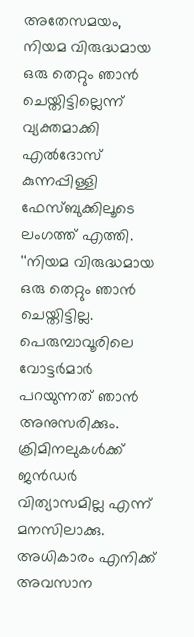അതേസമയം, നിയമ വിരുദ്ധമായ ഒരു തെറ്റും ഞാൻ ചെയ്തിട്ടില്ലെന്ന് വ്യക്തമാക്കി എല്‍ദോസ് കുന്നപ്പിള്ളി ഫേസ്ബുക്കിലൂടെ ലംഗത്ത് എത്തി. ''നിയമ വിരുദ്ധമായ ഒരു തെറ്റും ഞാൻ ചെയ്തിട്ടില്ല. പെരുമ്പാവൂരിലെ വോട്ടർമാർ പറയുന്നത് ഞാൻ അനുസരിക്കും. ക്രിമിനലുകൾക്ക് ജൻഡർ വിത്യാസമില്ല എന്ന് മനസിലാക്കു. അധികാരം എനിക്ക് അവസാന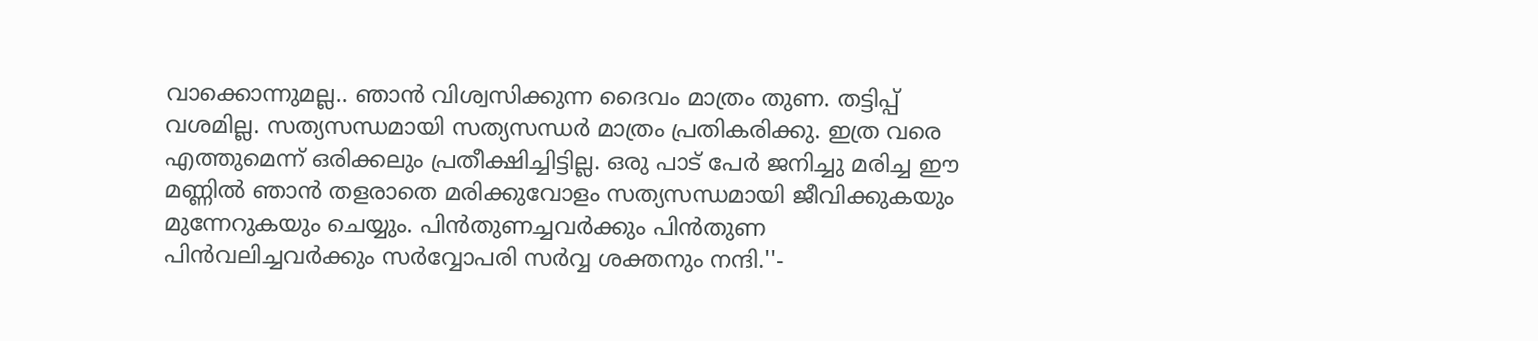വാക്കൊന്നുമല്ല.. ഞാൻ വിശ്വസിക്കുന്ന ദൈവം മാത്രം തുണ. തട്ടിപ്പ് വശമില്ല. സത്യസന്ധമായി സത്യസന്ധർ മാത്രം പ്രതികരിക്കു. ഇത്ര വരെ എത്തുമെന്ന് ഒരിക്കലും പ്രതീക്ഷിച്ചിട്ടില്ല. ഒരു പാട് പേർ ജനിച്ചു മരിച്ച ഈ മണ്ണിൽ ഞാൻ തളരാതെ മരിക്കുവോളം സത്യസന്ധമായി ജീവിക്കുകയും മുന്നേറുകയും ചെയ്യും. പിൻതുണച്ചവർക്കും പിൻതുണ പിൻവലിച്ചവർക്കും സർവ്വോപരി സർവ്വ ശക്തനും നന്ദി.''-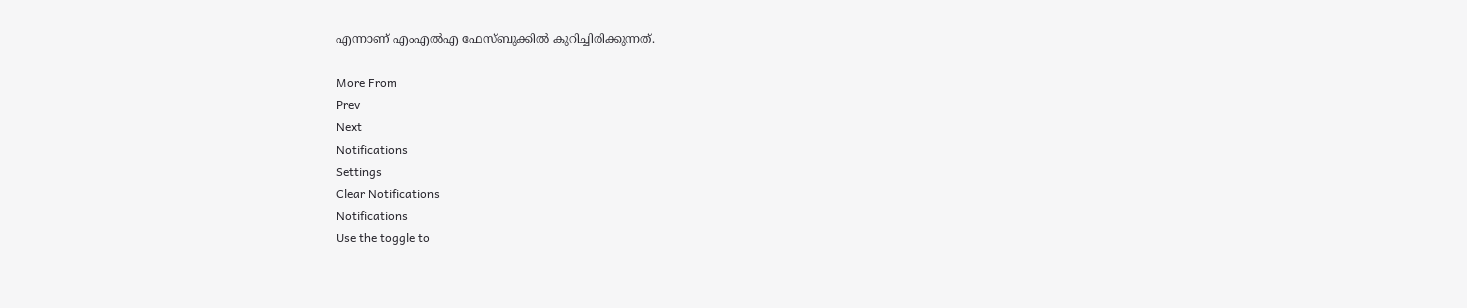എന്നാണ് എംഎല്‍എ ഫേസ്ബുക്കില്‍ കുറിച്ചിരിക്കുന്നത്.

More From
Prev
Next
Notifications
Settings
Clear Notifications
Notifications
Use the toggle to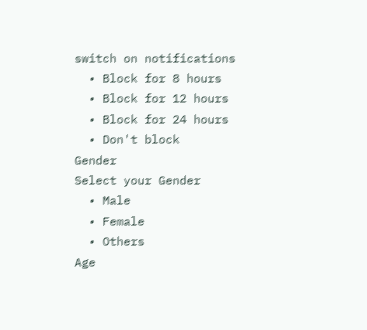switch on notifications
  • Block for 8 hours
  • Block for 12 hours
  • Block for 24 hours
  • Don't block
Gender
Select your Gender
  • Male
  • Female
  • Others
Age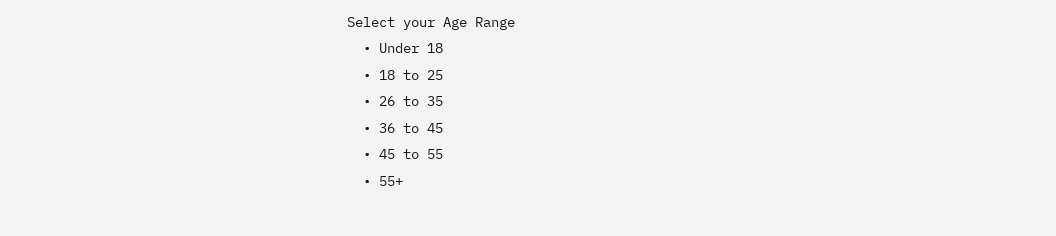Select your Age Range
  • Under 18
  • 18 to 25
  • 26 to 35
  • 36 to 45
  • 45 to 55
  • 55+